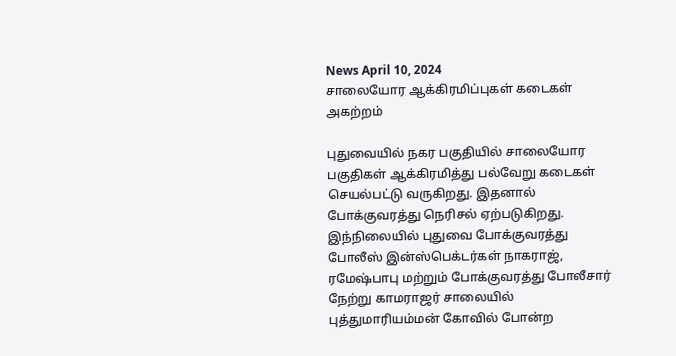News April 10, 2024
சாலையோர ஆக்கிரமிப்புகள் கடைகள் அகற்றம்

புதுவையில் நகர பகுதியில் சாலையோர பகுதிகள் ஆக்கிரமித்து பல்வேறு கடைகள் செயல்பட்டு வருகிறது. இதனால் போக்குவரத்து நெரிசல் ஏற்படுகிறது. இந்நிலையில் புதுவை போக்குவரத்து போலீஸ் இன்ஸ்பெக்டர்கள் நாகராஜ், ரமேஷ்பாபு மற்றும் போக்குவரத்து போலீசார் நேற்று காமராஜர் சாலையில் புத்துமாரியம்மன் கோவில் போன்ற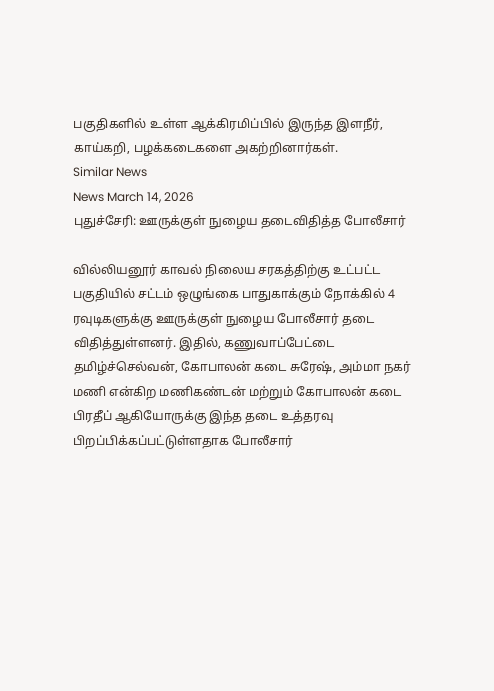பகுதிகளில் உள்ள ஆக்கிரமிப்பில் இருந்த இளநீர், காய்கறி, பழக்கடைகளை அகற்றினார்கள்.
Similar News
News March 14, 2026
புதுச்சேரி: ஊருக்குள் நுழைய தடைவிதித்த போலீசார்

வில்லியனூர் காவல் நிலைய சரகத்திற்கு உட்பட்ட பகுதியில் சட்டம் ஒழுங்கை பாதுகாக்கும் நோக்கில் 4 ரவுடிகளுக்கு ஊருக்குள் நுழைய போலீசார் தடை விதித்துள்ளனர். இதில், கணுவாப்பேட்டை தமிழ்ச்செல்வன், கோபாலன் கடை சுரேஷ், அம்மா நகர் மணி என்கிற மணிகண்டன் மற்றும் கோபாலன் கடை பிரதீப் ஆகியோருக்கு இந்த தடை உத்தரவு பிறப்பிக்கப்பட்டுள்ளதாக போலீசார்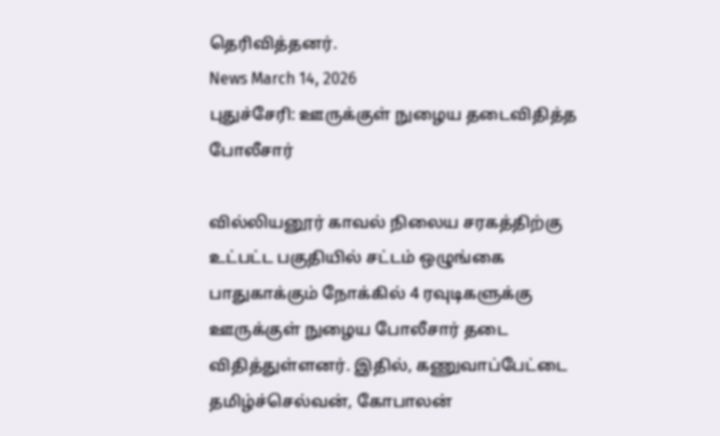தெரிவித்தனர்.
News March 14, 2026
புதுச்சேரி: ஊருக்குள் நுழைய தடைவிதித்த போலீசார்

வில்லியனூர் காவல் நிலைய சரகத்திற்கு உட்பட்ட பகுதியில் சட்டம் ஒழுங்கை பாதுகாக்கும் நோக்கில் 4 ரவுடிகளுக்கு ஊருக்குள் நுழைய போலீசார் தடை விதித்துள்ளனர். இதில், கணுவாப்பேட்டை தமிழ்ச்செல்வன், கோபாலன்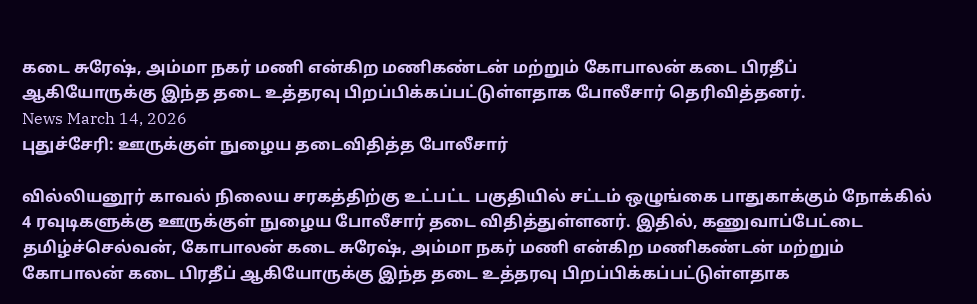கடை சுரேஷ், அம்மா நகர் மணி என்கிற மணிகண்டன் மற்றும் கோபாலன் கடை பிரதீப் ஆகியோருக்கு இந்த தடை உத்தரவு பிறப்பிக்கப்பட்டுள்ளதாக போலீசார் தெரிவித்தனர்.
News March 14, 2026
புதுச்சேரி: ஊருக்குள் நுழைய தடைவிதித்த போலீசார்

வில்லியனூர் காவல் நிலைய சரகத்திற்கு உட்பட்ட பகுதியில் சட்டம் ஒழுங்கை பாதுகாக்கும் நோக்கில் 4 ரவுடிகளுக்கு ஊருக்குள் நுழைய போலீசார் தடை விதித்துள்ளனர். இதில், கணுவாப்பேட்டை தமிழ்ச்செல்வன், கோபாலன் கடை சுரேஷ், அம்மா நகர் மணி என்கிற மணிகண்டன் மற்றும் கோபாலன் கடை பிரதீப் ஆகியோருக்கு இந்த தடை உத்தரவு பிறப்பிக்கப்பட்டுள்ளதாக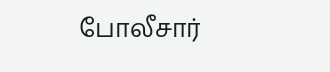போலீசார்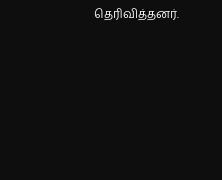தெரிவித்தனர்.